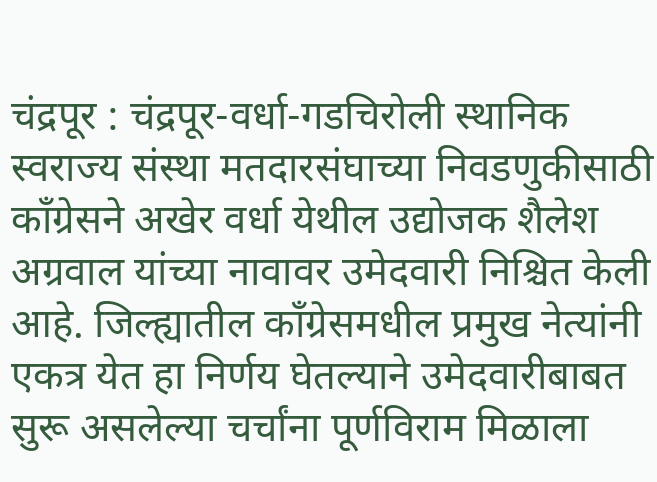चंद्रपूर : चंद्रपूर-वर्धा-गडचिरोली स्थानिक स्वराज्य संस्था मतदारसंघाच्या निवडणुकीसाठी काँग्रेसने अखेर वर्धा येथील उद्योजक शैलेश अग्रवाल यांच्या नावावर उमेदवारी निश्चित केली आहे. जिल्ह्यातील काँग्रेसमधील प्रमुख नेत्यांनी एकत्र येत हा निर्णय घेतल्याने उमेदवारीबाबत सुरू असलेल्या चर्चांना पूर्णविराम मिळाला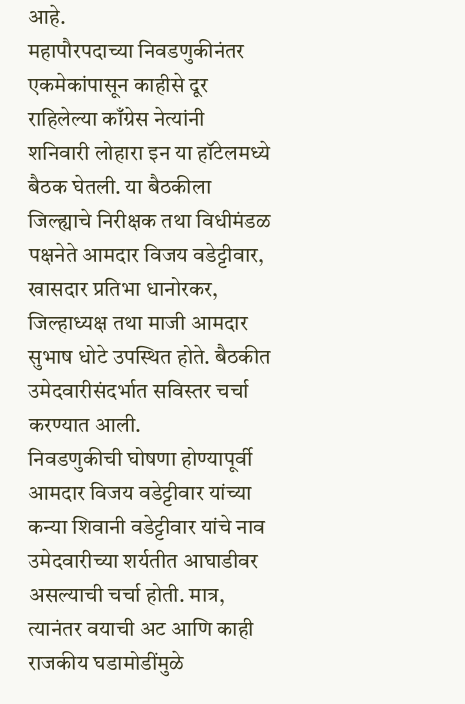आहे.
महापौरपदाच्या निवडणुकीनंतर एकमेकांपासून काहीसे दूर राहिलेल्या काँग्रेस नेत्यांनी शनिवारी लोहारा इन या हॉटेलमध्ये बैठक घेतली. या बैठकीला जिल्ह्याचे निरीक्षक तथा विधीमंडळ पक्षनेते आमदार विजय वडेट्टीवार, खासदार प्रतिभा धानोरकर, जिल्हाध्यक्ष तथा माजी आमदार सुभाष धोटे उपस्थित होते. बैठकीत उमेदवारीसंदर्भात सविस्तर चर्चा करण्यात आली.
निवडणुकीची घोषणा होण्यापूर्वी आमदार विजय वडेट्टीवार यांच्या कन्या शिवानी वडेट्टीवार यांचे नाव उमेदवारीच्या शर्यतीत आघाडीवर असल्याची चर्चा होती. मात्र, त्यानंतर वयाची अट आणि काही राजकीय घडामोडींमुळे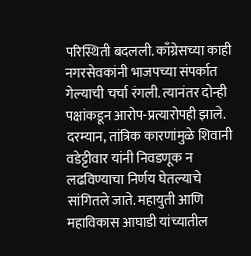परिस्थिती बदलली. काँग्रेसच्या काही नगरसेवकांनी भाजपच्या संपर्कात गेल्याची चर्चा रंगली. त्यानंतर दोन्ही पक्षांकडून आरोप-प्रत्यारोपही झाले. दरम्यान, तांत्रिक कारणांमुळे शिवानी वडेट्टीवार यांनी निवडणूक न लढविण्याचा निर्णय घेतल्याचे सांगितले जाते. महायुती आणि महाविकास आघाडी यांच्यातील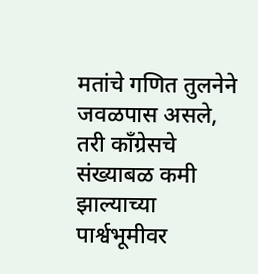मतांचे गणित तुलनेने जवळपास असले, तरी काँग्रेसचे संख्याबळ कमी झाल्याच्या पार्श्वभूमीवर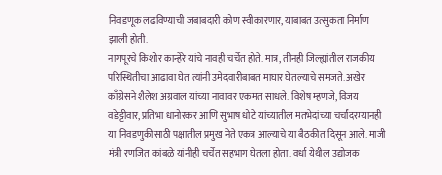निवडणूक लढविण्याची जबाबदारी कोण स्वीकारणार, याबाबत उत्सुकता निर्माण झाली होती.
नागपूरचे किशोर कान्हेरे यांचे नावही चर्चेत होते. मात्र, तीनही जिल्ह्यांतील राजकीय परिस्थितीचा आढावा घेत त्यांनी उमेदवारीबाबत माघार घेतल्याचे समजते. अखेर काँग्रेसने शैलेश अग्रवाल यांच्या नावावर एकमत साधले. विशेष म्हणजे, विजय वडेट्टीवार, प्रतिभा धानोरकर आणि सुभाष धोटे यांच्यातील मतभेदांच्या चर्चांदरम्यानही या निवडणुकीसाठी पक्षातील प्रमुख नेते एकत्र आल्याचे या बैठकीत दिसून आले. माजी मंत्री रणजित कांबळे यांनीही चर्चेत सहभाग घेतला होता. वर्धा येथील उद्योजक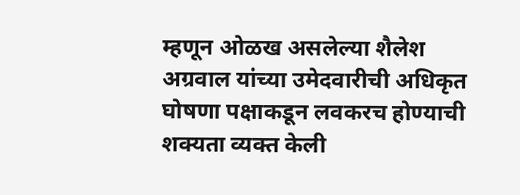म्हणून ओळख असलेल्या शैलेश अग्रवाल यांच्या उमेदवारीची अधिकृत घोषणा पक्षाकडून लवकरच होण्याची शक्यता व्यक्त केली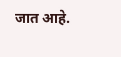जात आहे.